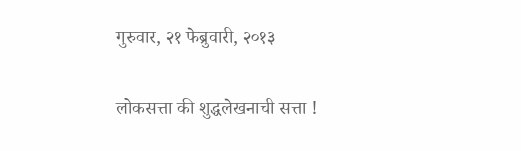गुरुवार, २१ फेब्रुवारी, २०१३

लोकसत्ता की शुद्धलेखनाची सत्ता !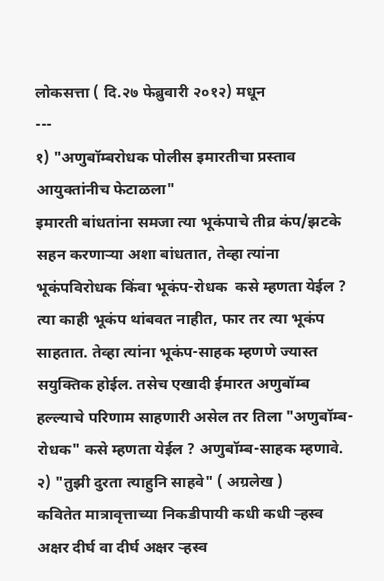लोकसत्ता ( दि.२७ फेब्रुवारी २०१२) मधून
---
१) "अणुबॉम्बरोधक पोलीस इमारतीचा प्रस्ताव आयुक्तांनीच फेटाळला"
इमारती बांधतांना समजा त्या भूकंपाचे तीव्र कंप/झटके सहन करणार्‍या अशा बांधतात, तेव्हा त्यांना भूकंपविरोधक किंवा भूकंप-रोधक  कसे म्हणता येईल ? त्या काही भूकंप थांबवत नाहीत, फार तर त्या भूकंप साहतात. तेव्हा त्यांना भूकंप-साहक म्हणणे ज्यास्त सयुक्तिक होईल. तसेच एखादी ईमारत अणुबॉम्ब हल्ल्याचे परिणाम साहणारी असेल तर तिला "अणुबॉम्ब-रोधक" कसे म्हणता येईल ? अणुबॉम्ब-साहक म्हणावे.
२) "तुझी दुरता त्याहुनि साहवे" ( अग्रलेख )
कवितेत मात्रावृत्ताच्या निकडीपायी कधी कधी र्‍हस्व अक्षर दीर्घ वा दीर्घ अक्षर र्‍हस्व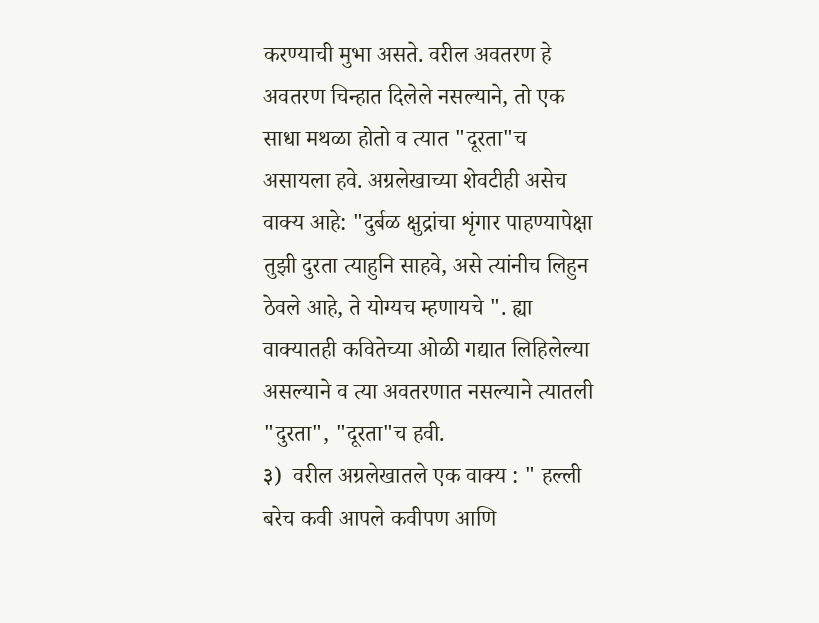करण्याची मुभा असते. वरील अवतरण हे अवतरण चिन्हात दिलेले नसल्याने, तो एक साधा मथळा होतो व त्यात "दूरता"च असायला हवे. अग्रलेखाच्या शेवटीही असेच वाक्य आहे: "दुर्बळ क्षुद्रांचा शृंगार पाहण्यापेक्षा तुझी दुरता त्याहुनि साहवे, असे त्यांनीच लिहुन ठेवले आहे, ते योग्यच म्हणायचे ". ह्या वाक्यातही कवितेच्या ओळी गद्यात लिहिलेल्या असल्याने व त्या अवतरणात नसल्याने त्यातली "दुरता", "दूरता"च हवी.
३)  वरील अग्रलेखातले एक वाक्य : " हल्ली बरेच कवी आपले कवीपण आणि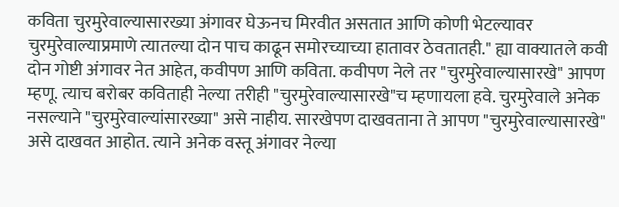कविता चुरमुरेवाल्यासारख्या अंगावर घेऊनच मिरवीत असतात आणि कोणी भेटल्यावर चुरमुरेवाल्याप्रमाणे त्यातल्या दोन पाच काढून समोरच्याच्या हातावर ठेवतातही." ह्या वाक्यातले कवी दोन गोष्टी अंगावर नेत आहेत, कवीपण आणि कविता. कवीपण नेले तर "चुरमुरेवाल्यासारखे" आपण म्हणू. त्याच बरोबर कविताही नेल्या तरीही "चुरमुरेवाल्यासारखे"च म्हणायला हवे. चुरमुरेवाले अनेक नसल्याने "चुरमुरेवाल्यांसारख्या" असे नाहीय. सारखेपण दाखवताना ते आपण "चुरमुरेवाल्यासारखे" असे दाखवत आहोत. त्याने अनेक वस्तू अंगावर नेल्या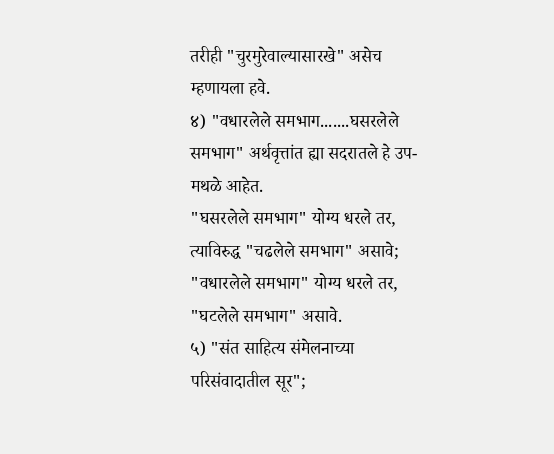तरीही "चुरमुरेवाल्यासारखे" असेच म्हणायला हवे.
४) "वधारलेले समभाग.......घसरलेले समभाग" अर्थवृत्तांत ह्या सदरातले हे उप-मथळे आहेत.
"घसरलेले समभाग" योग्य धरले तर, त्याविरुद्ध "चढलेले समभाग" असावे; "वधारलेले समभाग" योग्य धरले तर, "घटलेले समभाग" असावे.
५) "संत साहित्य संमेलनाच्या परिसंवादातील सूर";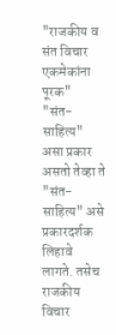"राजकीय व संत विचार एकमेकांना पूरक"
"संत-साहित्य" असा प्रकार असतो तेव्हा ते "संत-साहित्य" असे प्रकारदर्शक लिहावे लागते. तसेच राजकीय विचार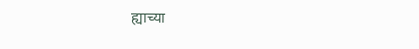ह्याच्या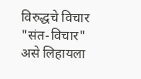विरुद्धचे विचार "संत-विचार" असे लिहायला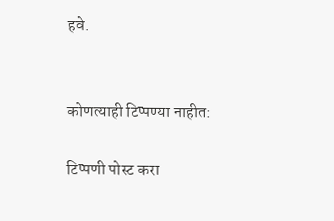हवे.


कोणत्याही टिप्पण्‍या नाहीत:

टिप्पणी पोस्ट करा